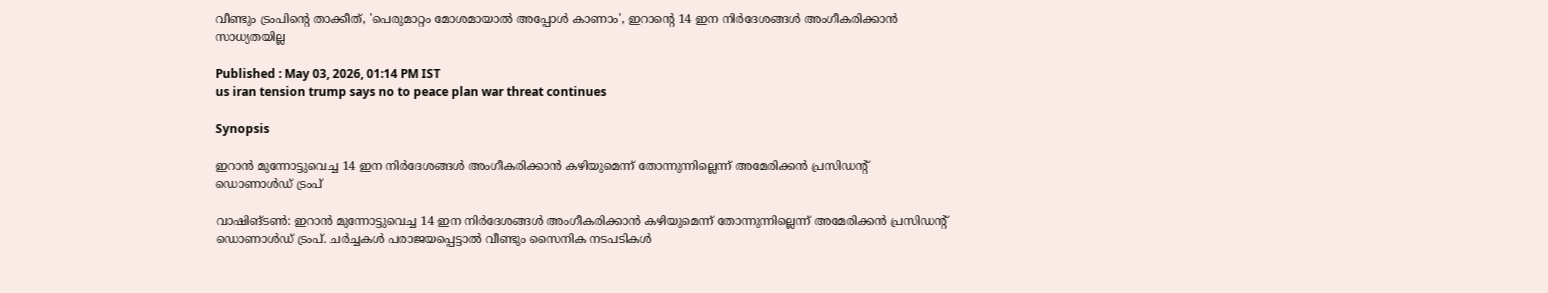വീണ്ടും ട്രംപിന്‍റെ താക്കീത്, 'പെരുമാറ്റം മോശമായാൽ അപ്പോൾ കാണാം', ഇറാന്‍റെ 14 ഇന നിർദേശങ്ങൾ അംഗീകരിക്കാൻ സാധ്യതയില്ല

Published : May 03, 2026, 01:14 PM IST
us iran tension trump says no to peace plan war threat continues

Synopsis

ഇറാൻ മുന്നോട്ടുവെച്ച 14 ഇന നിർദേശങ്ങൾ അംഗീകരിക്കാൻ കഴിയുമെന്ന് തോന്നുന്നില്ലെന്ന് അമേരിക്കൻ പ്രസിഡന്‍റ് ഡൊണാൾഡ് ട്രംപ്

വാഷിങ്ടണ്‍: ഇറാൻ മുന്നോട്ടുവെച്ച 14 ഇന നിർദേശങ്ങൾ അംഗീകരിക്കാൻ കഴിയുമെന്ന് തോന്നുന്നില്ലെന്ന് അമേരിക്കൻ പ്രസിഡന്‍റ് ഡൊണാൾഡ് ട്രംപ്. ചർച്ചകൾ പരാജയപ്പെട്ടാല്‍ വീണ്ടും സൈനിക നടപടികൾ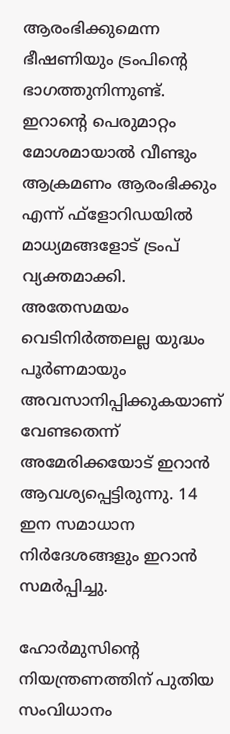ആരംഭിക്കുമെന്ന ഭീഷണിയും ട്രംപിന്‍റെ ഭാഗത്തുനിന്നുണ്ട്. ഇറാന്‍റെ പെരുമാറ്റം മോശമായാൽ വീണ്ടും ആക്രമണം ആരംഭിക്കും എന്ന് ഫ്ളോറിഡയിൽ മാധ്യമങ്ങളോട് ട്രംപ് വ്യക്തമാക്കി. അതേസമയം വെടിനിർത്തലല്ല യുദ്ധം പൂർണമായും അവസാനിപ്പിക്കുകയാണ് വേണ്ടതെന്ന് അമേരിക്കയോട് ഇറാൻ ആവശ്യപ്പെട്ടിരുന്നു. 14 ഇന സമാധാന നിർദേശങ്ങളും ഇറാൻ സമർപ്പിച്ചു.

ഹോർമുസിന്‍റെ നിയന്ത്രണത്തിന് പുതിയ സംവിധാനം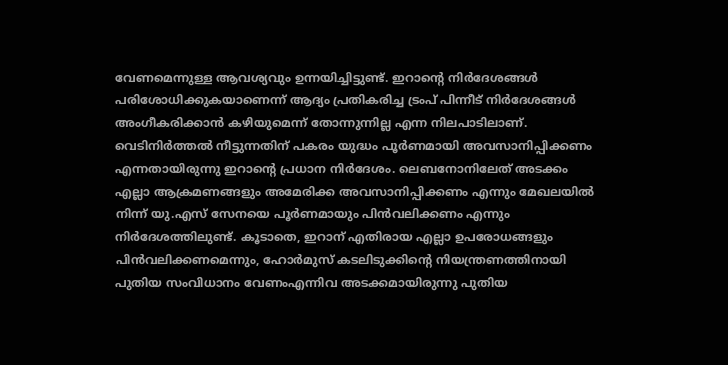വേണമെന്നുള്ള ആവശ്യവും ഉന്നയിച്ചിട്ടുണ്ട്. ഇറാന്‍റെ നിർദേശങ്ങൾ പരിശോധിക്കുകയാണെന്ന് ആദ്യം പ്രതികരിച്ച ട്രംപ് പിന്നീട് നിർദേശങ്ങൾ അംഗീകരിക്കാൻ കഴിയുമെന്ന് തോന്നുന്നില്ല എന്ന നിലപാടിലാണ്. വെടിനിർത്തൽ നീട്ടുന്നതിന് പകരം യുദ്ധം പൂർണമായി അവസാനിപ്പിക്കണം എന്നതായിരുന്നു ഇറാന്‍റെ പ്രധാന നിർദേശം. ലെബനോനിലേത് അടക്കം എല്ലാ ആക്രമണങ്ങളും അമേരിക്ക അവസാനിപ്പിക്കണം എന്നും മേഖലയിൽ നിന്ന് യു.എസ് സേനയെ പൂ‍ർണമായും പിൻവലിക്കണം എന്നും നിർദേശത്തിലുണ്ട്. കൂടാതെ, ഇറാന് എതിരായ എല്ലാ ഉപരോധങ്ങളും പിൻവലിക്കണമെന്നും, ഹോർമുസ് കടലിടുക്കിന്‍റെ നിയന്ത്രണത്തിനായി പുതിയ സംവിധാനം വേണംഎന്നിവ അടക്കമായിരുന്നു പുതിയ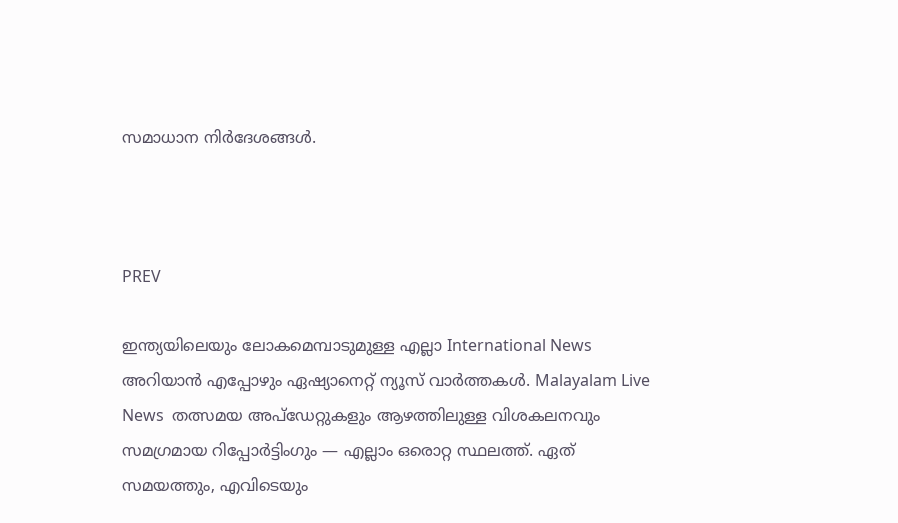സമാധാന നിർദേശങ്ങൾ.



PREV

ഇന്ത്യയിലെയും ലോകമെമ്പാടുമുള്ള എല്ലാ International News അറിയാൻ എപ്പോഴും ഏഷ്യാനെറ്റ് ന്യൂസ് വാർത്തകൾ. Malayalam Live News  തത്സമയ അപ്‌ഡേറ്റുകളും ആഴത്തിലുള്ള വിശകലനവും സമഗ്രമായ റിപ്പോർട്ടിംഗും — എല്ലാം ഒരൊറ്റ സ്ഥലത്ത്. ഏത് സമയത്തും, എവിടെയും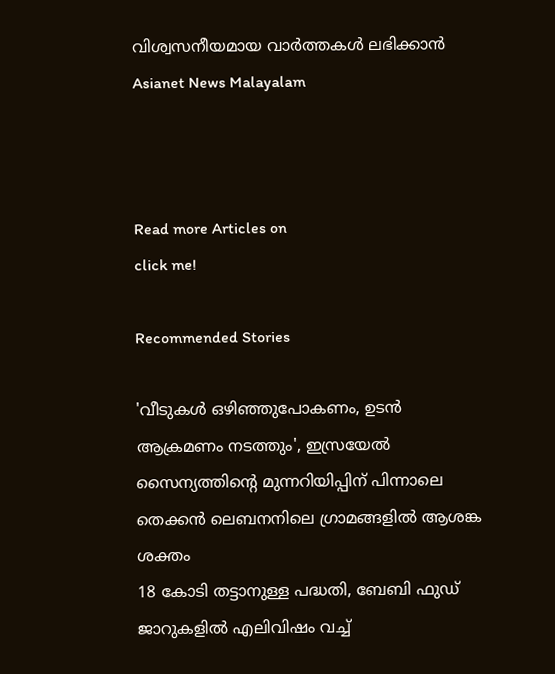വിശ്വസനീയമായ വാർത്തകൾ ലഭിക്കാൻ Asianet News Malayalam



Read more Articles on
click me!

Recommended Stories

'വീടുകൾ ഒഴിഞ്ഞുപോകണം, ഉടൻ ആക്രമണം നടത്തും', ഇസ്രയേൽ സൈന്യത്തിൻ്റെ മുന്നറിയിപ്പിന് പിന്നാലെ തെക്കൻ ലെബനനിലെ ഗ്രാമങ്ങളിൽ ആശങ്ക ശക്തം
18 കോടി തട്ടാനുള്ള പദ്ധതി, ബേബി ഫുഡ് ജാറുകളിൽ എലിവിഷം വച്ച്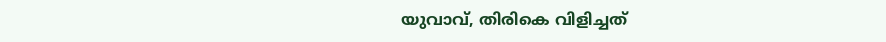യുവാവ്, തിരികെ വിളിച്ചത്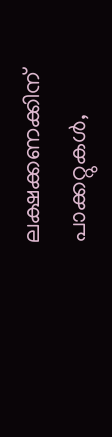ലക്ഷക്കണക്കിന് പാക്കറ്റുകൾ,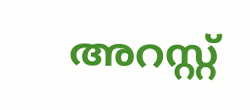അറസ്റ്റ്